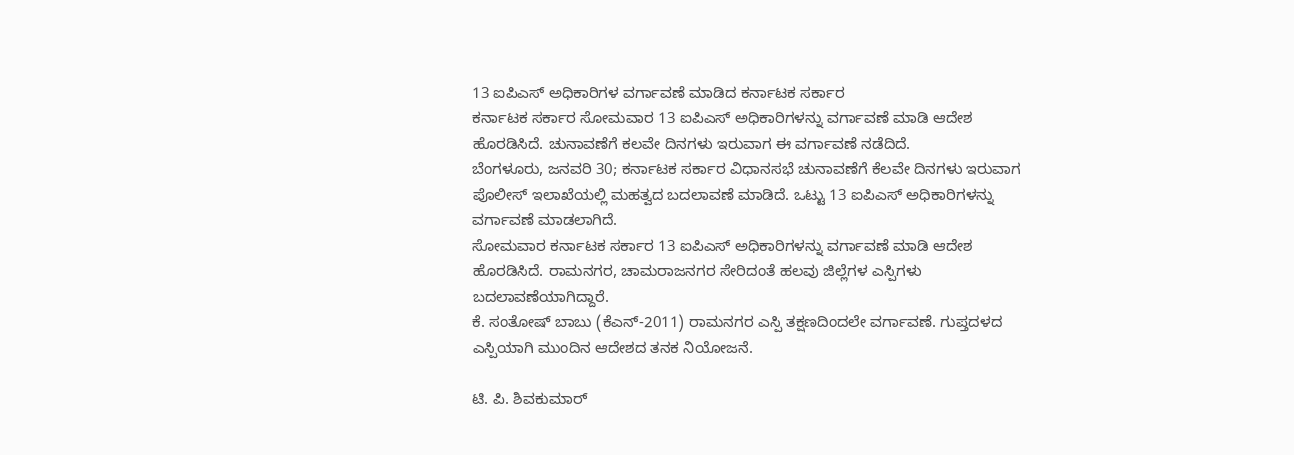13 ಐಪಿಎಸ್ ಅಧಿಕಾರಿಗಳ ವರ್ಗಾವಣೆ ಮಾಡಿದ ಕರ್ನಾಟಕ ಸರ್ಕಾರ
ಕರ್ನಾಟಕ ಸರ್ಕಾರ ಸೋಮವಾರ 13 ಐಪಿಎಸ್ ಅಧಿಕಾರಿಗಳನ್ನು ವರ್ಗಾವಣೆ ಮಾಡಿ ಆದೇಶ ಹೊರಡಿಸಿದೆ. ಚುನಾವಣೆಗೆ ಕಲವೇ ದಿನಗಳು ಇರುವಾಗ ಈ ವರ್ಗಾವಣೆ ನಡೆದಿದೆ.
ಬೆಂಗಳೂರು, ಜನವರಿ 30; ಕರ್ನಾಟಕ ಸರ್ಕಾರ ವಿಧಾನಸಭೆ ಚುನಾವಣೆಗೆ ಕೆಲವೇ ದಿನಗಳು ಇರುವಾಗ ಪೊಲೀಸ್ ಇಲಾಖೆಯಲ್ಲಿ ಮಹತ್ವದ ಬದಲಾವಣೆ ಮಾಡಿದೆ. ಒಟ್ಟು 13 ಐಪಿಎಸ್ ಅಧಿಕಾರಿಗಳನ್ನು ವರ್ಗಾವಣೆ ಮಾಡಲಾಗಿದೆ.
ಸೋಮವಾರ ಕರ್ನಾಟಕ ಸರ್ಕಾರ 13 ಐಪಿಎಸ್ ಅಧಿಕಾರಿಗಳನ್ನು ವರ್ಗಾವಣೆ ಮಾಡಿ ಆದೇಶ ಹೊರಡಿಸಿದೆ. ರಾಮನಗರ, ಚಾಮರಾಜನಗರ ಸೇರಿದಂತೆ ಹಲವು ಜಿಲ್ಲೆಗಳ ಎಸ್ಪಿಗಳು ಬದಲಾವಣೆಯಾಗಿದ್ದಾರೆ.
ಕೆ. ಸಂತೋಷ್ ಬಾಬು (ಕೆಎನ್-2011) ರಾಮನಗರ ಎಸ್ಪಿ ತಕ್ಷಣದಿಂದಲೇ ವರ್ಗಾವಣೆ. ಗುಪ್ತದಳದ ಎಸ್ಪಿಯಾಗಿ ಮುಂದಿನ ಆದೇಶದ ತನಕ ನಿಯೋಜನೆ.

ಟಿ. ಪಿ. ಶಿವಕುಮಾರ್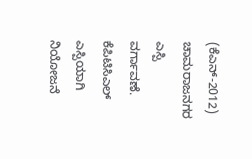(ಕೆಎನ್-2012) ಚಾಮರಾಜನಗರ ಎಸ್ಪಿ ವರ್ಗಾವಣೆ. ಕೆಪಿಟಿಸಿಎಲ್ ಎಸ್ಪಿಯಾಗಿ ನಿಯೋಜನೆ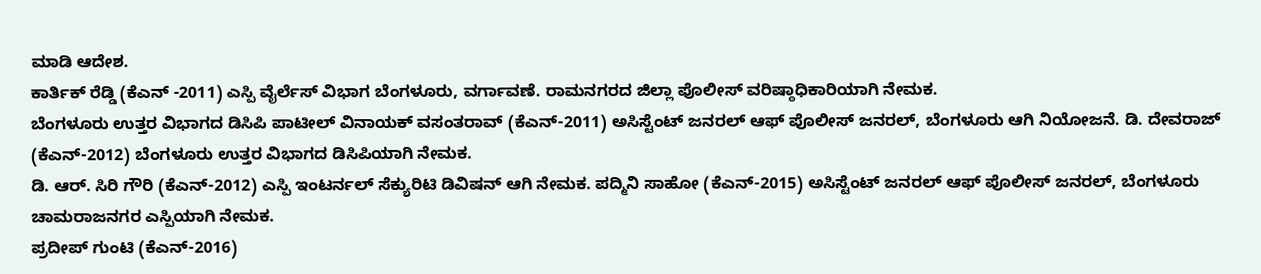ಮಾಡಿ ಆದೇಶ.
ಕಾರ್ತಿಕ್ ರೆಡ್ಡಿ (ಕೆಎನ್ -2011) ಎಸ್ಪಿ ವೈರ್ಲೆಸ್ ವಿಭಾಗ ಬೆಂಗಳೂರು, ವರ್ಗಾವಣೆ. ರಾಮನಗರದ ಜಿಲ್ಲಾ ಪೊಲೀಸ್ ವರಿಷ್ಠಾಧಿಕಾರಿಯಾಗಿ ನೇಮಕ.
ಬೆಂಗಳೂರು ಉತ್ತರ ವಿಭಾಗದ ಡಿಸಿಪಿ ಪಾಟೀಲ್ ವಿನಾಯಕ್ ವಸಂತರಾವ್ (ಕೆಎನ್-2011) ಅಸಿಸ್ಟೆಂಟ್ ಜನರಲ್ ಆಫ್ ಪೊಲೀಸ್ ಜನರಲ್, ಬೆಂಗಳೂರು ಆಗಿ ನಿಯೋಜನೆ. ಡಿ. ದೇವರಾಜ್ (ಕೆಎನ್-2012) ಬೆಂಗಳೂರು ಉತ್ತರ ವಿಭಾಗದ ಡಿಸಿಪಿಯಾಗಿ ನೇಮಕ.
ಡಿ. ಆರ್. ಸಿರಿ ಗೌರಿ (ಕೆಎನ್-2012) ಎಸ್ಪಿ ಇಂಟರ್ನಲ್ ಸೆಕ್ಯುರಿಟಿ ಡಿವಿಷನ್ ಆಗಿ ನೇಮಕ. ಪದ್ಮಿನಿ ಸಾಹೋ (ಕೆಎನ್-2015) ಅಸಿಸ್ಟೆಂಟ್ ಜನರಲ್ ಆಫ್ ಪೊಲೀಸ್ ಜನರಲ್, ಬೆಂಗಳೂರು ಚಾಮರಾಜನಗರ ಎಸ್ಪಿಯಾಗಿ ನೇಮಕ.
ಪ್ರದೀಪ್ ಗುಂಟಿ (ಕೆಎನ್-2016)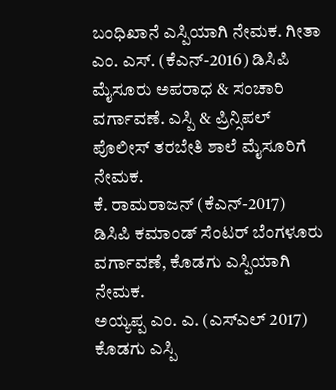ಬಂಧಿಖಾನೆ ಎಸ್ಪಿಯಾಗಿ ನೇಮಕ. ಗೀತಾ ಎಂ. ಎಸ್. (ಕೆಎನ್-2016) ಡಿಸಿಪಿ ಮೈಸೂರು ಅಪರಾಧ & ಸಂಚಾರಿ ವರ್ಗಾವಣೆ. ಎಸ್ಪಿ & ಪ್ರಿನ್ಸಿಪಲ್ ಪೊಲೀಸ್ ತರಬೇತಿ ಶಾಲೆ ಮೈಸೂರಿಗೆ ನೇಮಕ.
ಕೆ. ರಾಮರಾಜನ್ (ಕೆಎನ್-2017) ಡಿಸಿಪಿ ಕಮಾಂಡ್ ಸೆಂಟರ್ ಬೆಂಗಳೂರು ವರ್ಗಾವಣೆ, ಕೊಡಗು ಎಸ್ಪಿಯಾಗಿ ನೇಮಕ.
ಅಯ್ಯಪ್ಪ ಎಂ. ಎ. (ಎಸ್ಎಲ್ 2017) ಕೊಡಗು ಎಸ್ಪಿ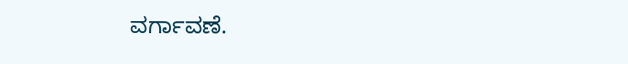ವರ್ಗಾವಣೆ.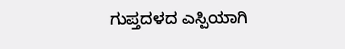ಗುಪ್ತದಳದ ಎಸ್ಪಿಯಾಗಿ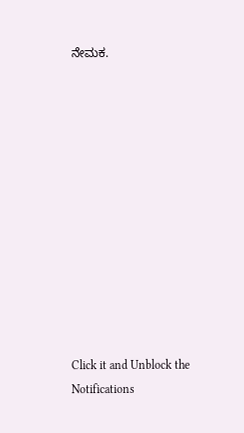ನೇಮಕ.












Click it and Unblock the Notifications